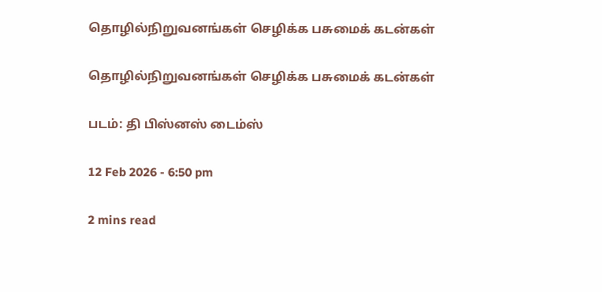தொழில்நிறுவனங்கள் செழிக்க பசுமைக் கடன்கள்

தொழில்நிறுவனங்கள் செழிக்க பசுமைக் கடன்கள்

படம்: தி பிஸ்னஸ் டைம்ஸ்

12 Feb 2026 - 6:50 pm

2 mins read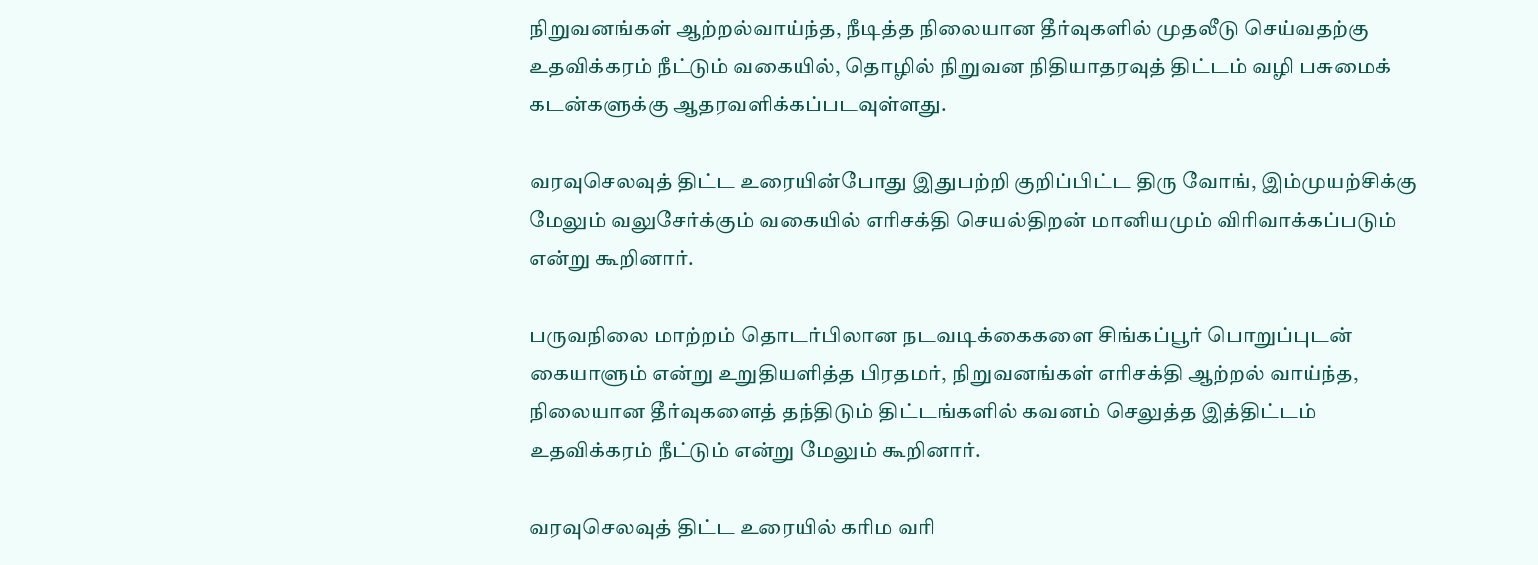நிறுவனங்கள் ஆற்றல்வாய்ந்த, நீடித்த நிலையான தீர்வுகளில் முதலீடு செய்வதற்கு உதவிக்கரம் நீட்டும் வகையில், தொழில் நிறுவன நிதியாதரவுத் திட்டம் வழி பசுமைக் கடன்களுக்கு ஆதரவளிக்கப்படவுள்ளது.

வரவுசெலவுத் திட்ட உரையின்போது இதுபற்றி குறிப்பிட்ட திரு வோங், இம்முயற்சிக்கு மேலும் வலுசேர்க்கும் வகையில் எரிசக்தி செயல்திறன் மானியமும் விரிவாக்கப்படும் என்று கூறினார்.

பருவநிலை மாற்றம் தொடர்பிலான நடவடிக்கைகளை சிங்கப்பூர் பொறுப்புடன் கையாளும் என்று உறுதியளித்த பிரதமர், நிறுவனங்கள் எரிசக்தி ஆற்றல் வாய்ந்த, நிலையான தீர்வுகளைத் தந்திடும் திட்டங்களில் கவனம் செலுத்த இத்திட்டம் உதவிக்கரம் நீட்டும் என்று மேலும் கூறினார்.

வரவுசெலவுத் திட்ட உரையில் கரிம வரி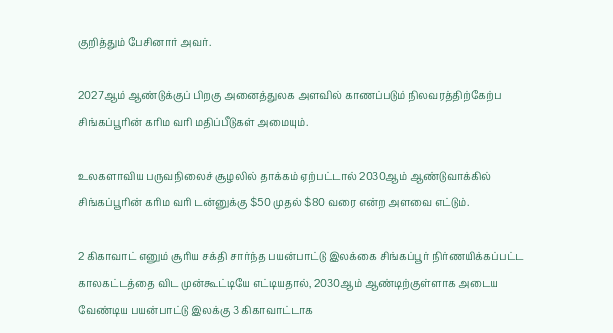குறித்தும் பேசினார் அவர்.

2027ஆம் ஆண்டுக்குப் பிறகு அனைத்துலக அளவில் காணப்படும் நிலவரத்திற்கேற்ப சிங்கப்பூரின் கரிம வரி மதிப்பீடுகள் அமையும்.

உலகளாவிய பருவநிலைச் சூழலில் தாக்கம் ஏற்பட்டால் 2030ஆம் ஆண்டுவாக்கில் சிங்கப்பூரின் கரிம வரி டன்னுக்கு $50 முதல் $80 வரை என்ற அளவை எட்டும்.

2 கிகாவாட் எனும் சூரிய சக்தி சார்ந்த பயன்பாட்டு இலக்கை சிங்கப்பூர் நிர்ணயிக்கப்பட்ட காலகட்டத்தை விட முன்கூட்டியே எட்டியதால், 2030ஆம் ஆண்டிற்குள்ளாக அடைய வேண்டிய பயன்பாட்டு இலக்கு 3 கிகாவாட்டாக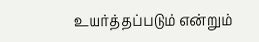உயர்த்தப்படும் என்றும்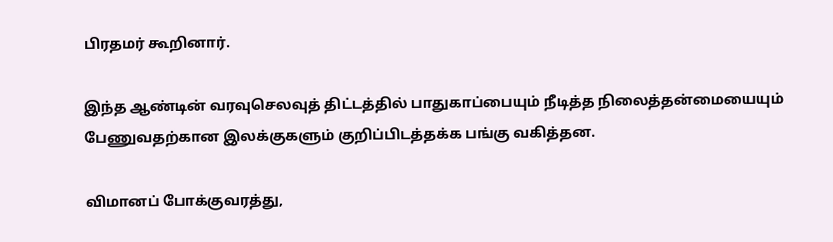பிரதமர் கூறினார்.

இந்த ஆண்டின் வரவுசெலவுத் திட்டத்தில் பாதுகாப்பையும் நீடித்த நிலைத்தன்மையையும் பேணுவதற்கான இலக்குகளும் குறிப்பிடத்தக்க பங்கு வகித்தன.

விமானப் போக்குவரத்து,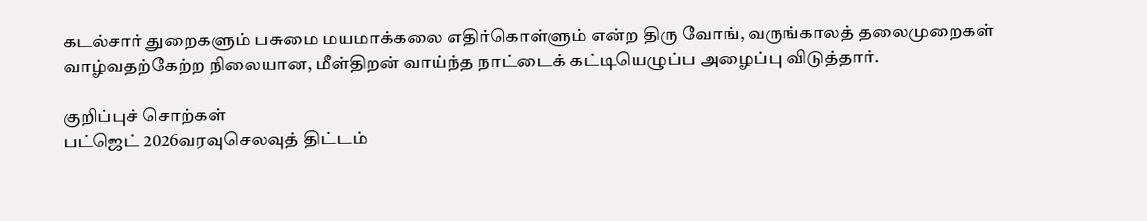கடல்சார் துறைகளும் பசுமை மயமாக்கலை எதிர்கொள்ளும் என்ற திரு வோங், வருங்காலத் தலைமுறைகள் வாழ்வதற்கேற்ற நிலையான, மீள்திறன் வாய்ந்த நாட்டைக் கட்டியெழுப்ப அழைப்பு விடுத்தார்.

குறிப்புச் சொற்கள்
பட்ஜெட் 2026வரவுசெலவுத் திட்டம்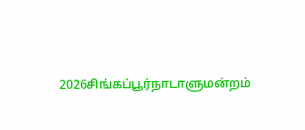2026சிங்கப்பூர்நாடாளுமன்றம்